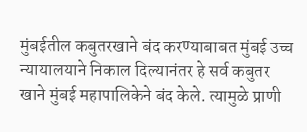मुंबईतील कबुतरखाने बंद करण्याबाबत मुंबई उच्च न्यायालयाने निकाल दिल्यानंतर हे सर्व कबुतर खाने मुंबई महापालिकेने बंद केले. त्यामुळे प्राणी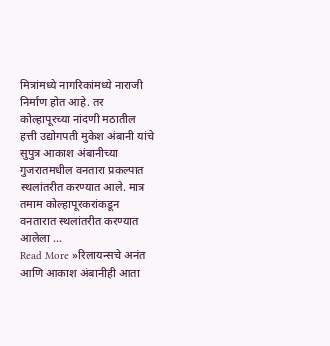मित्रांमध्ये नागरिकांमध्ये नाराजी निर्माण होत आहे. तर कोल्हापूरच्या नांदणी मठातील हत्ती उद्योगपती मुकेश अंबानी यांचे सुपुत्र आकाश अंबानीच्या गुजरातमधील वनतारा प्रकल्पात स्थलांतरीत करण्यात आले. मात्र तमाम कोल्हापूरकरांकडून वनतारात स्थलांतरीत करण्यात आलेला …
Read More »रिलायन्सचे अनंत आणि आकाश अंबानीही आता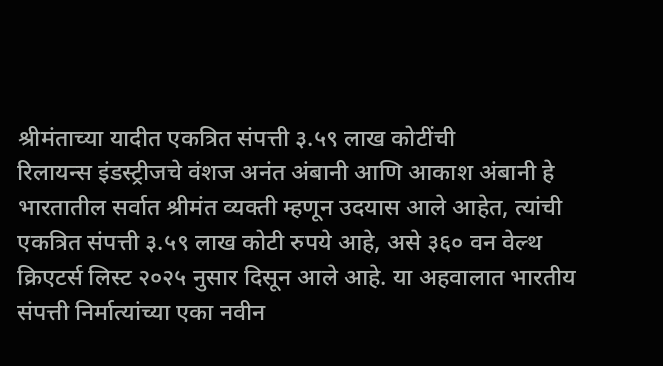श्रीमंताच्या यादीत एकत्रित संपत्ती ३.५९ लाख कोटींची
रिलायन्स इंडस्ट्रीजचे वंशज अनंत अंबानी आणि आकाश अंबानी हे भारतातील सर्वात श्रीमंत व्यक्ती म्हणून उदयास आले आहेत, त्यांची एकत्रित संपत्ती ३.५९ लाख कोटी रुपये आहे, असे ३६० वन वेल्थ क्रिएटर्स लिस्ट २०२५ नुसार दिसून आले आहे. या अहवालात भारतीय संपत्ती निर्मात्यांच्या एका नवीन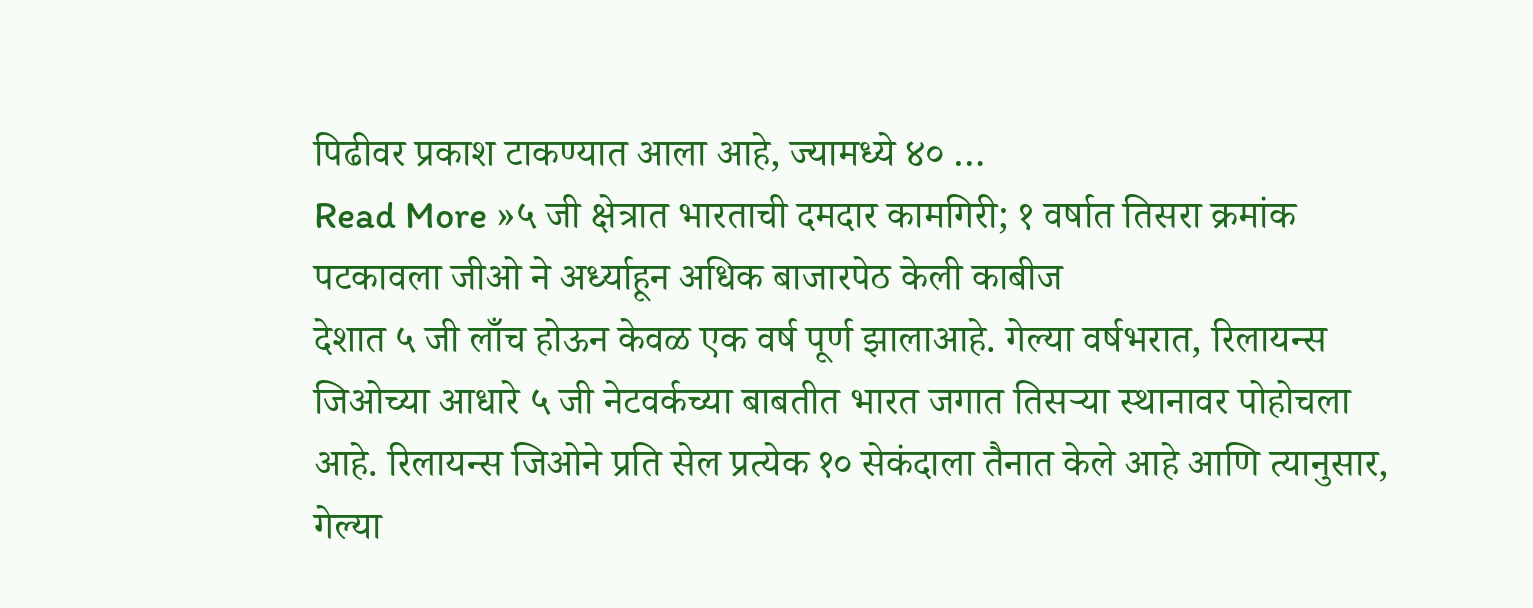पिढीवर प्रकाश टाकण्यात आला आहे, ज्यामध्ये ४० …
Read More »५ जी क्षेत्रात भारताची दमदार कामगिरी; १ वर्षात तिसरा क्रमांक पटकावला जीओ ने अर्ध्याहून अधिक बाजारपेठ केली काबीज
देशात ५ जी लाँच होऊन केवळ एक वर्ष पूर्ण झालाआहे. गेल्या वर्षभरात, रिलायन्स जिओच्या आधारे ५ जी नेटवर्कच्या बाबतीत भारत जगात तिसऱ्या स्थानावर पोहोचला आहे. रिलायन्स जिओने प्रति सेल प्रत्येक १० सेकंदाला तैनात केले आहे आणि त्यानुसार, गेल्या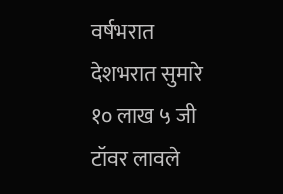वर्षभरात देशभरात सुमारे १० लाख ५ जी टॉवर लावले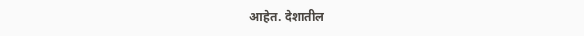आहेत. देशातील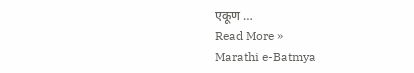एकूण …
Read More »
Marathi e-Batmya